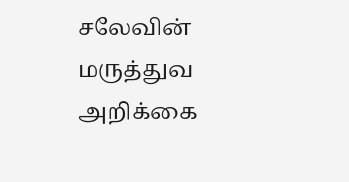சலேவின் மருத்துவ அறிக்கை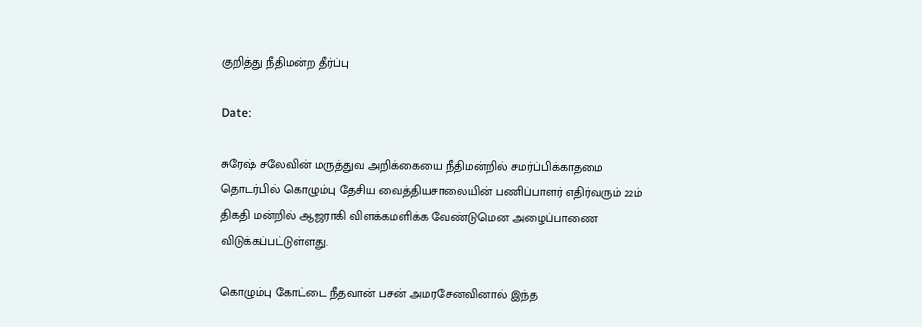குறித்து நீதிமன்ற தீர்ப்பு

Date:

சுரேஷ் சலேவின் மருத்துவ அறிக்கையை நீதிமன்றில் சமர்ப்பிக்காதமை தொடர்பில் கொழும்பு தேசிய வைத்தியசாலையின் பணிப்பாளர் எதிர்வரும் 22ம் திகதி மன்றில் ஆஜராகி விளக்கமளிக்க வேண்டுமென அழைப்பாணை விடுக்கப்பட்டுள்ளது.

கொழும்பு கோட்டை நீதவான் பசன் அமரசேனவினால் இந்த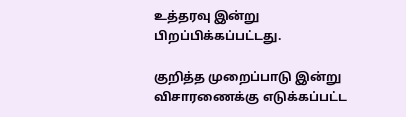உத்தரவு இன்று பிறப்பிக்கப்பட்டது.

குறித்த முறைப்பாடு இன்று விசாரணைக்கு எடுக்கப்பட்ட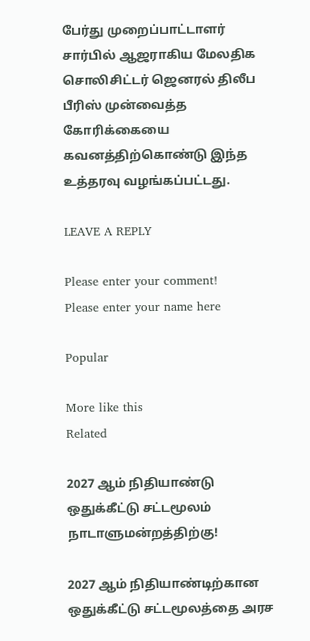பேர்து முறைப்பாட்டாளர் சார்பில் ஆஜராகிய மேலதிக சொலிசிட்டர் ஜெனரல் திலீப பீரிஸ் முன்வைத்த கோரிக்கையை கவனத்திற்கொண்டு இந்த உத்தரவு வழங்கப்பட்டது.

LEAVE A REPLY

Please enter your comment!
Please enter your name here

Popular

More like this
Related

2027 ஆம் நிதியாண்டு ஒதுக்கீட்டு சட்டமூலம் நாடாளுமன்றத்திற்கு!

2027 ஆம் நிதியாண்டிற்கான ஒதுக்கீட்டு சட்டமூலத்தை அரச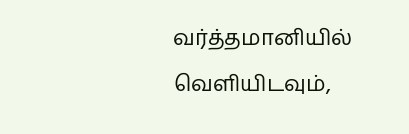வர்த்தமானியில் வெளியிடவும்,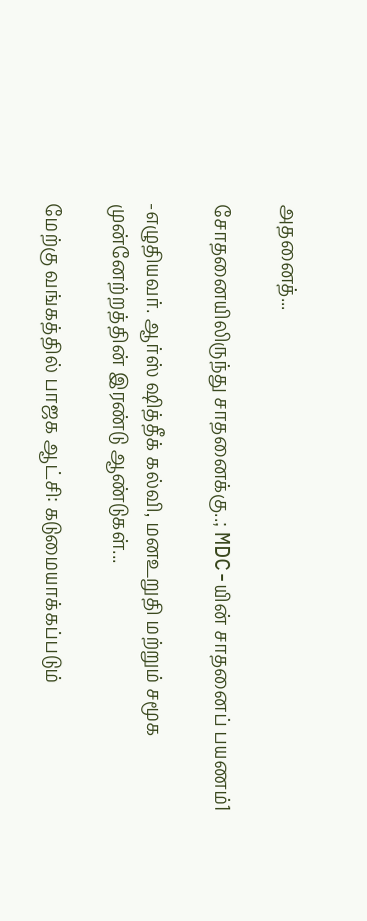அதனைத்...

சோதனையிலிருந்து சாதனைக்கு..; MDC-யின் சாதனைப் பயணம்1

-எழுதியவர். ஆர்ஸ் ஷித்தீக் கல்வி, மனஉறுதி மற்றும் சமூக முன்னேற்றத்தின் இரண்டு ஆண்டுகள்...

மேற்கு வங்கத்தில் பாஜக ஆட்சி: கடுமையாக்கப்படும்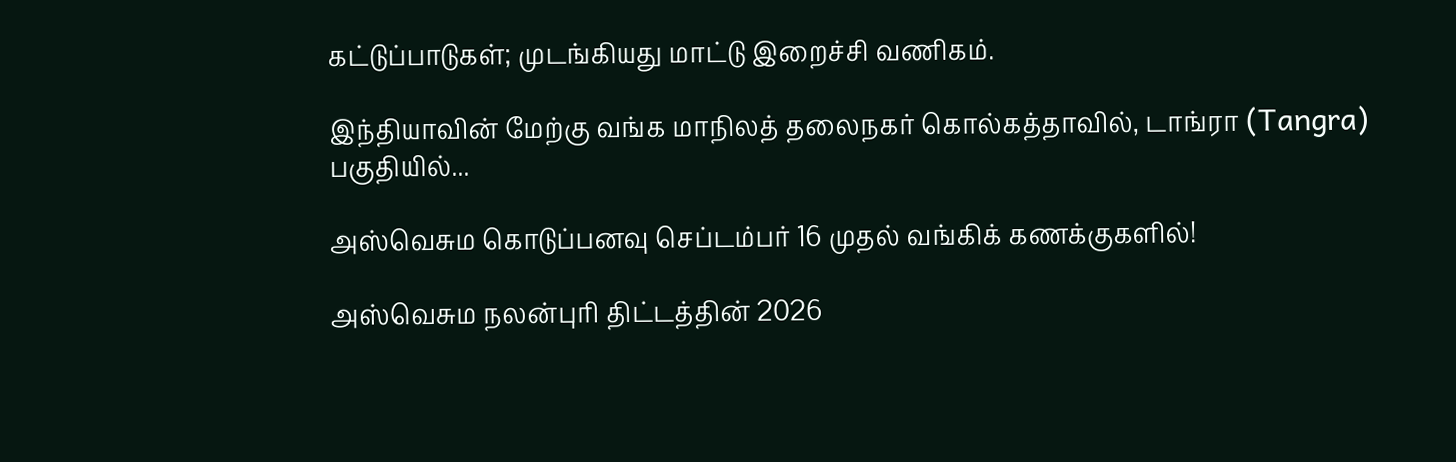கட்டுப்பாடுகள்; முடங்கியது மாட்டு இறைச்சி வணிகம்.

இந்தியாவின் மேற்கு வங்க மாநிலத் தலைநகர் கொல்கத்தாவில், டாங்ரா (Tangra) பகுதியில்...

அஸ்வெசும கொடுப்பனவு செப்டம்பர் 16 முதல் வங்கிக் கணக்குகளில்!

அஸ்வெசும நலன்புரி திட்டத்தின் 2026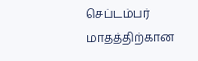செப்டம்பர் மாதத்திற்கான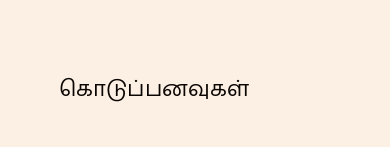கொடுப்பனவுகள்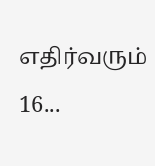எதிர்வரும் 16...